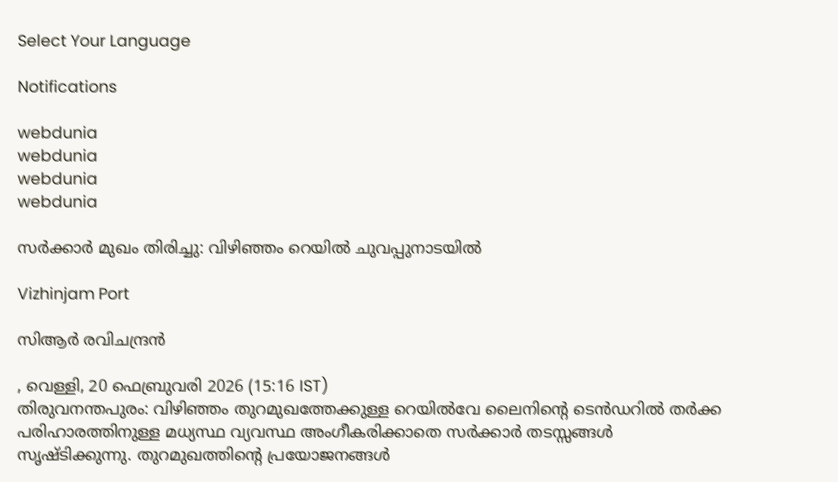Select Your Language

Notifications

webdunia
webdunia
webdunia
webdunia

സര്‍ക്കാര്‍ മുഖം തിരിച്ചു: വിഴിഞ്ഞം റെയില്‍ ചുവപ്പുനാടയില്‍

Vizhinjam Port

സിആര്‍ രവിചന്ദ്രന്‍

, വെള്ളി, 20 ഫെബ്രുവരി 2026 (15:16 IST)
തിരുവനന്തപുരം: വിഴിഞ്ഞം തുറമുഖത്തേക്കുള്ള റെയില്‍വേ ലൈനിന്റെ ടെന്‍ഡറില്‍ തര്‍ക്ക പരിഹാരത്തിനുള്ള മധ്യസ്ഥ വ്യവസ്ഥ അംഗീകരിക്കാതെ സര്‍ക്കാര്‍ തടസ്സങ്ങള്‍ സൃഷ്ടിക്കുന്നു. തുറമുഖത്തിന്റെ പ്രയോജനങ്ങള്‍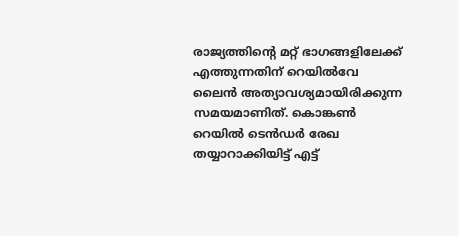രാജ്യത്തിന്റെ മറ്റ് ഭാഗങ്ങളിലേക്ക് എത്തുന്നതിന് റെയില്‍വേ ലൈന്‍ അത്യാവശ്യമായിരിക്കുന്ന സമയമാണിത്. കൊങ്കണ്‍ റെയില്‍ ടെന്‍ഡര്‍ രേഖ തയ്യാറാക്കിയിട്ട് എട്ട്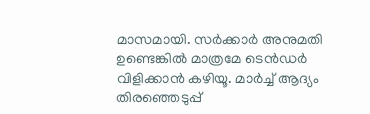മാസമായി. സര്‍ക്കാര്‍ അനുമതി ഉണ്ടെങ്കില്‍ മാത്രമേ ടെന്‍ഡര്‍ വിളിക്കാന്‍ കഴിയൂ. മാര്‍ച്ച് ആദ്യം തിരഞ്ഞെടുപ്പ്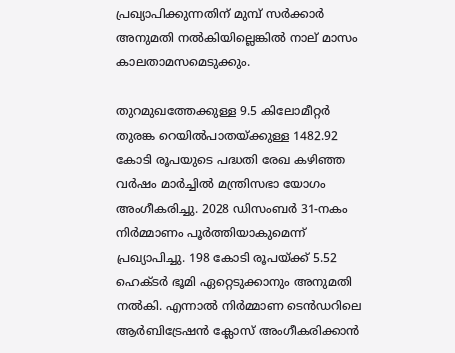പ്രഖ്യാപിക്കുന്നതിന് മുമ്പ് സര്‍ക്കാര്‍ അനുമതി നല്‍കിയില്ലെങ്കില്‍ നാല് മാസം കാലതാമസമെടുക്കും.

തുറമുഖത്തേക്കുള്ള 9.5 കിലോമീറ്റര്‍ തുരങ്ക റെയില്‍പാതയ്ക്കുള്ള 1482.92 കോടി രൂപയുടെ പദ്ധതി രേഖ കഴിഞ്ഞ വര്‍ഷം മാര്‍ച്ചില്‍ മന്ത്രിസഭാ യോഗം അംഗീകരിച്ചു. 2028 ഡിസംബര്‍ 31-നകം നിര്‍മ്മാണം പൂര്‍ത്തിയാകുമെന്ന് പ്രഖ്യാപിച്ചു. 198 കോടി രൂപയ്ക്ക് 5.52 ഹെക്ടര്‍ ഭൂമി ഏറ്റെടുക്കാനും അനുമതി നല്‍കി. എന്നാല്‍ നിര്‍മ്മാണ ടെന്‍ഡറിലെ ആര്‍ബിട്രേഷന്‍ ക്ലോസ് അംഗീകരിക്കാന്‍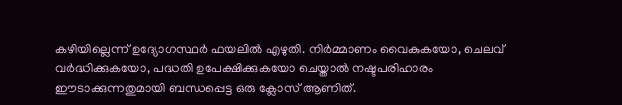കഴിയില്ലെന്ന് ഉദ്യോഗസ്ഥര്‍ ഫയലില്‍ എഴുതി. നിര്‍മ്മാണം വൈകുകയോ, ചെലവ് വര്‍ദ്ധിക്കുകയോ, പദ്ധതി ഉപേക്ഷിക്കുകയോ ചെയ്താല്‍ നഷ്ടപരിഹാരം ഈടാക്കുന്നതുമായി ബന്ധപ്പെട്ട ഒരു ക്ലോസ് ആണിത്.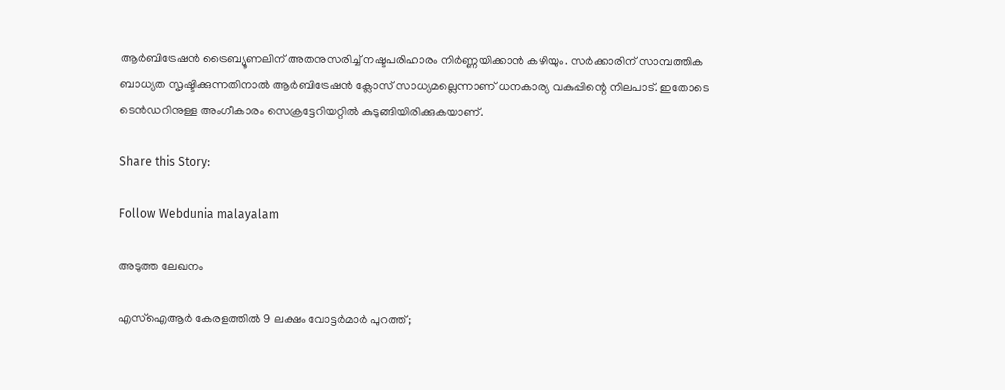ആര്‍ബിട്രേഷന്‍ ട്രൈബ്യൂണലിന് അതനുസരിച്ച് നഷ്ടപരിഹാരം നിര്‍ണ്ണയിക്കാന്‍ കഴിയും. സര്‍ക്കാരിന് സാമ്പത്തിക ബാധ്യത സൃഷ്ടിക്കുന്നതിനാല്‍ ആര്‍ബിട്രേഷന്‍ ക്ലോസ് സാധ്യമല്ലെന്നാണ് ധനകാര്യ വകുപ്പിന്റെ നിലപാട്. ഇതോടെ ടെന്‍ഡറിനുള്ള അംഗീകാരം സെക്രട്ടേറിയറ്റില്‍ കുടുങ്ങിയിരിക്കുകയാണ്.

Share this Story:

Follow Webdunia malayalam

അടുത്ത ലേഖനം

എസ്ഐആർ കേരളത്തിൽ 9 ലക്ഷം വോട്ടർമാർ പുറത്ത്;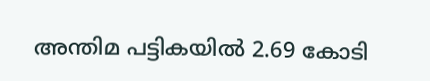അന്തിമ പട്ടികയിൽ 2.69 കോടി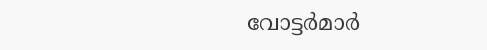വോട്ടർമാർ